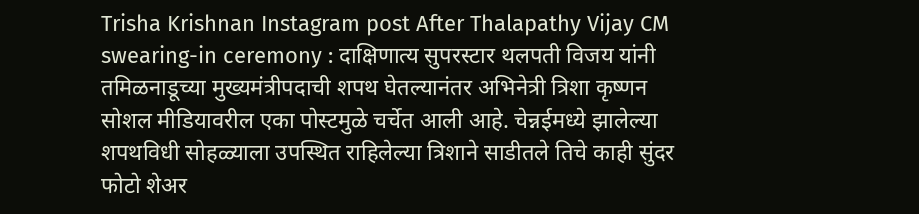Trisha Krishnan Instagram post After Thalapathy Vijay CM swearing-in ceremony : दाक्षिणात्य सुपरस्टार थलपती विजय यांनी तमिळनाडूच्या मुख्यमंत्रीपदाची शपथ घेतल्यानंतर अभिनेत्री त्रिशा कृष्णन सोशल मीडियावरील एका पोस्टमुळे चर्चेत आली आहे. चेन्नईमध्ये झालेल्या शपथविधी सोहळ्याला उपस्थित राहिलेल्या त्रिशाने साडीतले तिचे काही सुंदर फोटो शेअर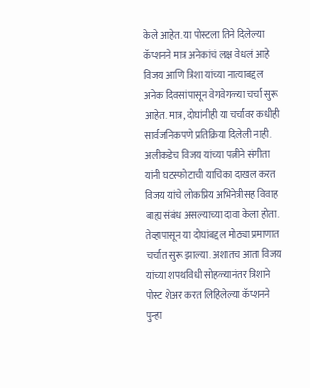केले आहेत. या पोस्टला तिने दिलेल्या कॅप्शनने मात्र अनेकांचं लक्ष वेधलं आहे
विजय आणि त्रिशा यांच्या नात्याबद्दल अनेक दिवसांपासून वेगवेगळ्या चर्चा सुरू आहेत. मात्र, दोघांनीही या चर्चांवर कधीही सार्वजनिकपणे प्रतिक्रिया दिलेली नाही. अलीकडेच विजय यांच्या पत्नीने संगीता यांनी घटस्फोटाची याचिका दाखल करत विजय यांचे लोकप्रिय अभिनेत्रीसह विवाह बाह्य संबंध असल्याच्या दावा केला होता. तेव्हापासून या दोघांबद्दल मोठ्या प्रमाणात चर्चात सुरू झाल्या. अशातच आता विजय यांच्या शपथविधी सोहळ्यानंतर त्रिशाने पोस्ट शेअर करत लिहिलेल्या कॅप्शनने पुन्हा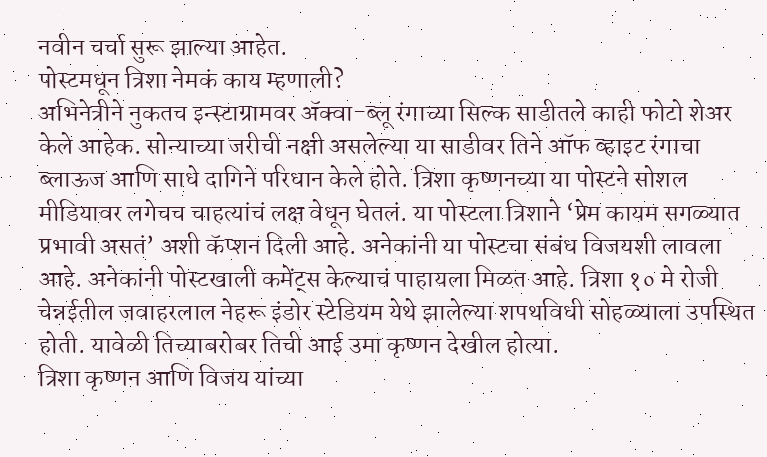नवीन चर्चा सुरू झाल्या आहेत.
पोस्टमधून त्रिशा नेमकं काय म्हणाली?
अभिनेत्रीने नुकतच इन्स्टाग्रामवर ॲक्वा-ब्लू रंगाच्या सिल्क साडीतले काही फोटो शेअर केले आहेक. सोन्याच्या जरीची नक्षी असलेल्या या साडीवर तिने ऑफ व्हाइट रंगाचा ब्लाऊज आणि साधे दागिने परिधान केले होते. त्रिशा कृष्णनच्या या पोस्टने सोशल मीडियावर लगेचच चाहत्यांचं लक्ष वेधून घेतलं. या पोस्टला त्रिशाने ‘प्रेम कायम सगळ्यात प्रभावी असतं’ अशी कॅप्शन दिली आहे. अनेकांनी या पोस्टचा संबंध विजयशी लावला आहे. अनेकांनी पोस्टखाली कमेंट्स केल्याचं पाहायला मिळत आहे. त्रिशा १० मे रोजी चेन्नईतील जवाहरलाल नेहरू इंडोर स्टेडियम येथे झालेल्या शपथविधी सोहळ्याला उपस्थित होती. यावेळी तिच्याबरोबर तिची आई उमा कृष्णन देखील होत्या.
त्रिशा कृष्णन आणि विजय यांच्या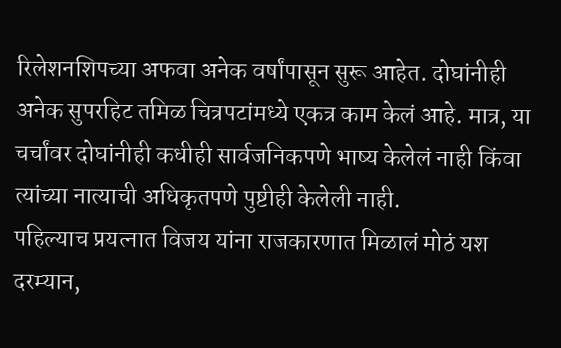रिलेशनशिपच्या अफवा अनेक वर्षांपासून सुरू आहेत. दोघांनीही अनेक सुपरहिट तमिळ चित्रपटांमध्ये एकत्र काम केलं आहे. मात्र, या चर्चांवर दोघांनीही कधीही सार्वजनिकपणे भाष्य केलेलं नाही किंवा त्यांच्या नात्याची अधिकृतपणे पुष्टीही केलेली नाही.
पहिल्याच प्रयत्नात विजय यांना राजकारणात मिळालं मोठं यश
दरम्यान,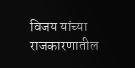विजय यांच्या राजकारणातील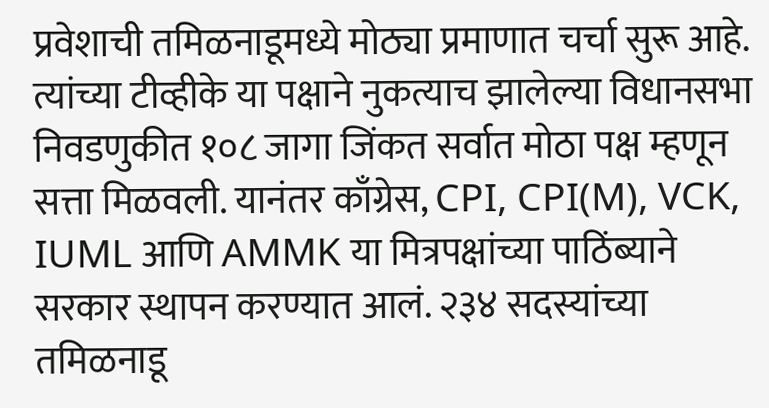प्रवेशाची तमिळनाडूमध्ये मोठ्या प्रमाणात चर्चा सुरू आहे. त्यांच्या टीव्हीके या पक्षाने नुकत्याच झालेल्या विधानसभा निवडणुकीत १०८ जागा जिंकत सर्वात मोठा पक्ष म्हणून सत्ता मिळवली. यानंतर काँग्रेस, CPI, CPI(M), VCK, IUML आणि AMMK या मित्रपक्षांच्या पाठिंब्याने सरकार स्थापन करण्यात आलं. २३४ सदस्यांच्या तमिळनाडू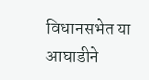विधानसभेत या आघाडीने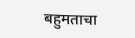बहुमताचा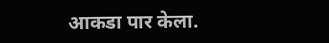आकडा पार केला.